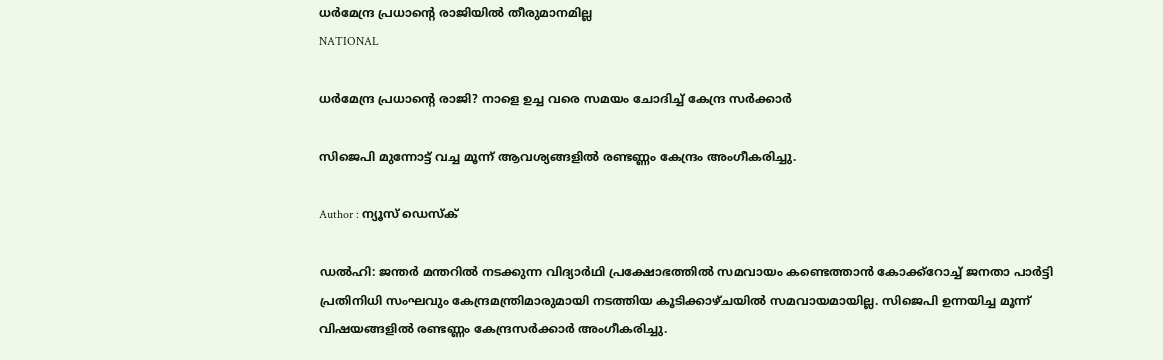ധർമേന്ദ്ര പ്രധാൻ്റെ രാജിയിൽ തീരുമാനമില്ല
NATIONAL

ധർമേന്ദ്ര പ്രധാൻ്റെ രാജി? നാളെ ഉച്ച വരെ സമയം ചോദിച്ച് കേന്ദ്ര സർക്കാർ

സിജെപി മുന്നോട്ട് വച്ച മൂന്ന് ആവശ്യങ്ങളിൽ രണ്ടണ്ണം കേന്ദ്രം അംഗീകരിച്ചു.

Author : ന്യൂസ് ഡെസ്ക്

ഡൽഹി: ജന്തർ മന്തറിൽ നടക്കുന്ന വിദ്യാര്‍ഥി പ്രക്ഷോഭത്തില്‍ സമവായം കണ്ടെത്താന്‍ കോക്ക്റോച്ച് ജനതാ പാര്‍ട്ടി പ്രതിനിധി സംഘവും കേന്ദ്രമന്ത്രിമാരുമായി നടത്തിയ കൂടിക്കാഴ്ചയിൽ സമവായമായില്ല. സിജെപി ഉന്നയിച്ച മൂന്ന് വിഷയങ്ങളിൽ രണ്ടണ്ണം കേന്ദ്രസർക്കാർ അംഗീകരിച്ചു.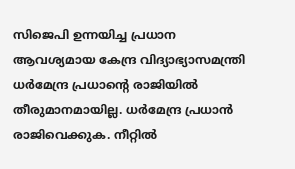സിജെപി ഉന്നയിച്ച പ്രധാന ആവശ്യമായ കേന്ദ്ര വിദ്യാഭ്യാസമന്ത്രി ധർമേന്ദ്ര പ്രധാൻ്റെ രാജിയിൽ തീരുമാനമായില്ല. ധര്‍മേന്ദ്ര പ്രധാന്‍ രാജിവെക്കുക. നീറ്റില്‍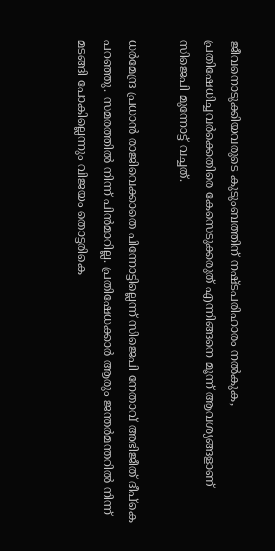ജീവനൊടുക്കിയവരുടെ കുടുംബത്തിന് നഷ്ടപരിഹാരം നൽകുക, പ്രതിഷേധിച്ചവര്‍ക്കെതിരെ കേസെടുക്കരുത് എന്നിങ്ങനെ മൂന്ന് ആവശ്യങ്ങളാണ് സിജെപി മുന്നോട്ട് വച്ചത്.

ധർമേന്ദ്ര പ്രധാൻ രാജിവെക്കാതെ പിന്നോട്ടില്ലെന്ന് സിജെപി നേതാവ് അഭിജീത് ദീപ്കെ പറഞ്ഞു. സമരത്തിൽ നിന്ന് പിൻമാറില്ല. പ്രതിഷേധക്കാർ ആരും ജന്തർമന്തറിൽ നിന്ന് മടങ്ങി പോകില്ലെന്നും വിജയം തൊട്ടരികെ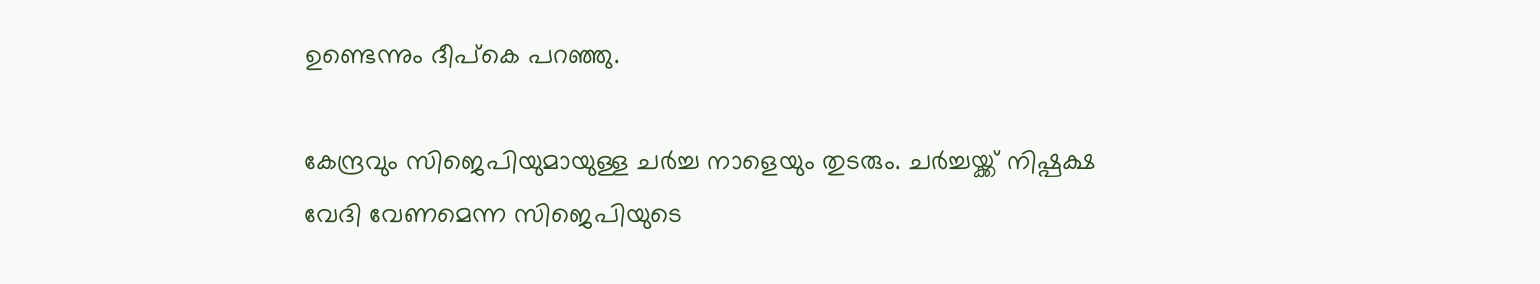ഉണ്ടെന്നും ദീപ്കെ പറഞ്ഞു.

കേന്ദ്രവും സിജെപിയുമായുള്ള ചർച്ച നാളെയും തുടരും. ചര്‍ച്ചയ്ക്ക് നിഷ്പക്ഷ വേദി വേണമെന്ന സിജെപിയുടെ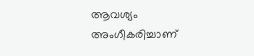ആവശ്യം അംഗീകരിച്ചാണ്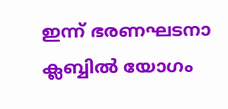ഇന്ന് ഭരണഘടനാ ക്ലബ്ബിൽ യോഗം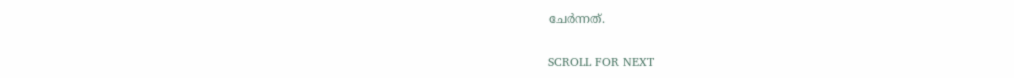ചേർന്നത്.

SCROLL FOR NEXT